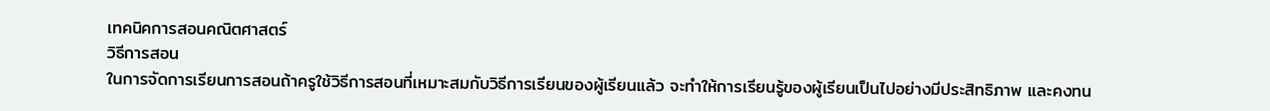เทคนิคการสอนคณิตศาสตร์
วิธีการสอน
ในการจัดการเรียนการสอนถ้าครูใช้วิธีการสอนที่เหมาะสมกับวิธีการเรียนของผู้เรียนแล้ว จะทำให้การเรียนรู้ของผู้เรียนเป็นไปอย่างมีประสิทธิภาพ และคงทน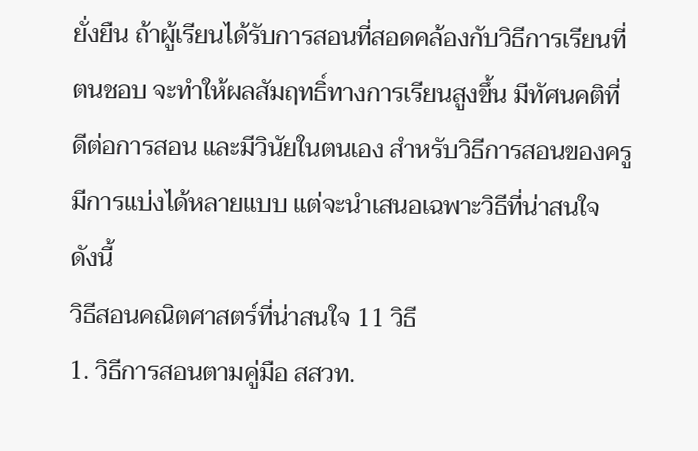ยั่งยืน ถ้าผู้เรียนได้รับการสอนที่สอดคล้องกับวิธีการเรียนที่ตนชอบ จะทำให้ผลสัมฤทธิ์ทางการเรียนสูงขึ้น มีทัศนคติที่ดีต่อการสอน และมีวินัยในตนเอง สำหรับวิธีการสอนของครูมีการแบ่งได้หลายแบบ แต่จะนำเสนอเฉพาะวิธีที่น่าสนใจ ดังนี้
วิธีสอนคณิตศาสตร์ที่น่าสนใจ 11 วิธี
1. วิธีการสอนตามคู่มือ สสวท.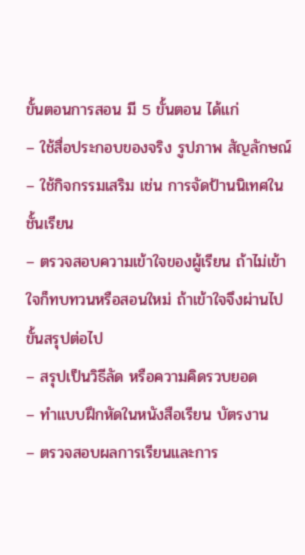ขั้นตอนการสอน มี 5 ขั้นตอน ได้แก่
– ใช้สื่อประกอบของจริง รูปภาพ สัญลักษณ์
– ใช้กิจกรรมเสริม เช่น การจัดป้านนิเทศในชั้นเรียน
– ตรวจสอบความเข้าใจของผู้เรียน ถ้าไม่เข้าใจก็ทบทวนหรือสอนใหม่ ถ้าเข้าใจจึงผ่านไปขั้นสรุปต่อไป
– สรุปเป็นวิธีลัด หรือความคิดรวบยอด
– ทำแบบฝึกหัดในหนังสือเรียน บัตรงาน
– ตรวจสอบผลการเรียนและการ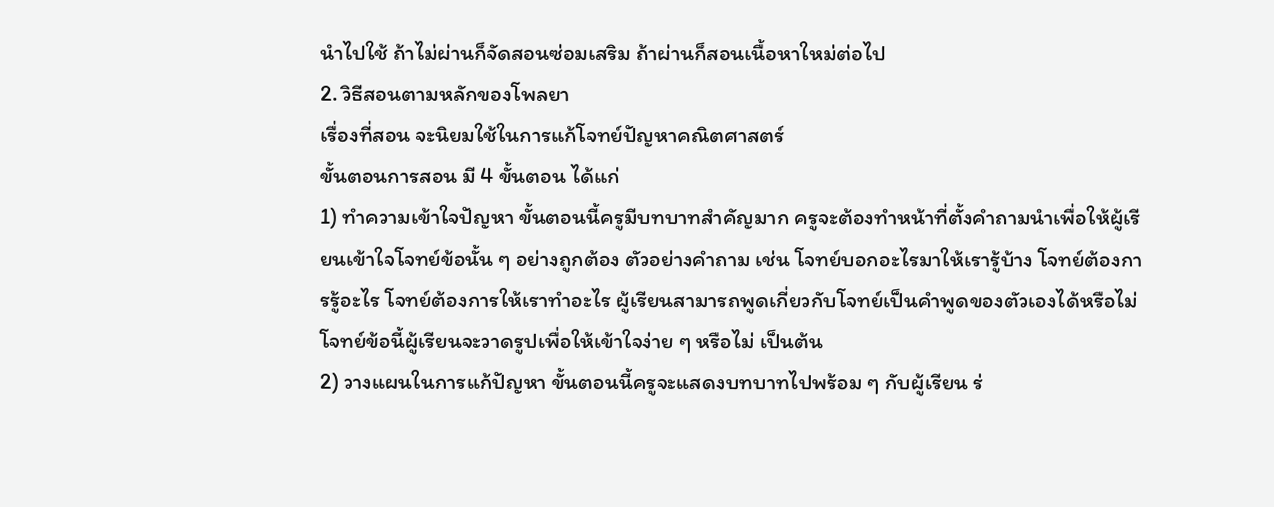นำไปใช้ ถ้าไม่ผ่านก็จัดสอนซ่อมเสริม ถ้าผ่านก็สอนเนื้อหาใหม่ต่อไป
2. วิธีสอนตามหลักของโพลยา
เรื่องที่สอน จะนิยมใช้ในการแก้โจทย์ปัญหาคณิตศาสตร์
ขั้นตอนการสอน มี 4 ขั้นตอน ได้แก่
1) ทำความเข้าใจปัญหา ขั้นตอนนี้ครูมีบทบาทสำคัญมาก ครูจะต้องทำหน้าที่ตั้งคำถามนำเพื่อให้ผู้เรียนเข้าใจโจทย์ข้อนั้น ๆ อย่างถูกต้อง ตัวอย่างคำถาม เช่น โจทย์บอกอะไรมาให้เรารู้บ้าง โจทย์ต้องการรู้อะไร โจทย์ต้องการให้เราทำอะไร ผู้เรียนสามารถพูดเกี่ยวกับโจทย์เป็นคำพูดของตัวเองได้หรือไม่ โจทย์ข้อนี้ผู้เรียนจะวาดรูปเพื่อให้เข้าใจง่าย ๆ หรือไม่ เป็นต้น
2) วางแผนในการแก้ปัญหา ขั้นตอนนี้ครูจะแสดงบทบาทไปพร้อม ๆ กับผู้เรียน ร่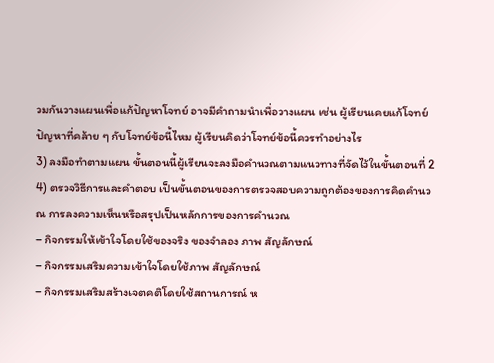วมกันวางแผนเพื่อแก้ปัญหาโจทย์ อาจมีคำถามนำเพื่อวางแผน เช่น ผู้เรียนเคยแก้โจทย์ปัญหาที่คล้าย ๆ กับโจทย์ข้อนี้ไหม ผู้เรียนคิดว่าโจทย์ข้อนี้ควรทำอย่างไร
3) ลงมือทำตามแผน ขั้นตอนนี้ผู้เรียนจะลงมือคำนวณตามแนวทางที่จัดไว้ในขั้นตอนที่ 2
4) ตรวจวิธีการและคำตอบ เป็นขั้นตอนของการตรวจสอบความถูกต้องของการคิดคำนวณ การลงความเห็นหรือสรุปเป็นหลักการของการคำนวณ
– กิจกรรมให้เข้าใจโดยใช้ของจริง ของจำลอง ภาพ สัญลักษณ์
– กิจกรรมเสริมความเข้าใจโดยใช้ภาพ สัญลักษณ์
– กิจกรรมเสริมสร้างเจตคติโดยใช้สถานการณ์ ห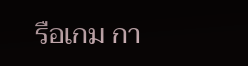รือเกม กา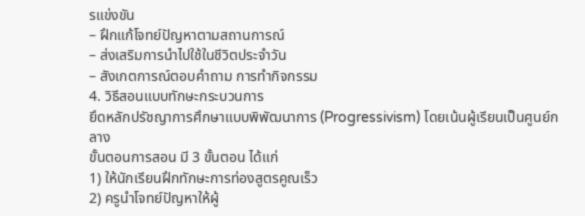รแข่งขัน
– ฝึกแก้โจทย์ปัญหาตามสถานการณ์
– ส่งเสริมการนำไปใช้ในชีวิตประจำวัน
– สังเกตการณ์ตอบคำถาม การทำกิจกรรม
4. วิธีสอนแบบทักษะกระบวนการ
ยึดหลักปรัชญาการศึกษาแบบพิพัฒนาการ (Progressivism) โดยเน้นผู้เรียนเป็นศูนย์กลาง
ขั้นตอนการสอน มี 3 ขั้นตอน ได้แก่
1) ให้นักเรียนฝึกทักษะการท่องสูตรคูณเร็ว
2) ครูนำโจทย์ปัญหาให้ผู้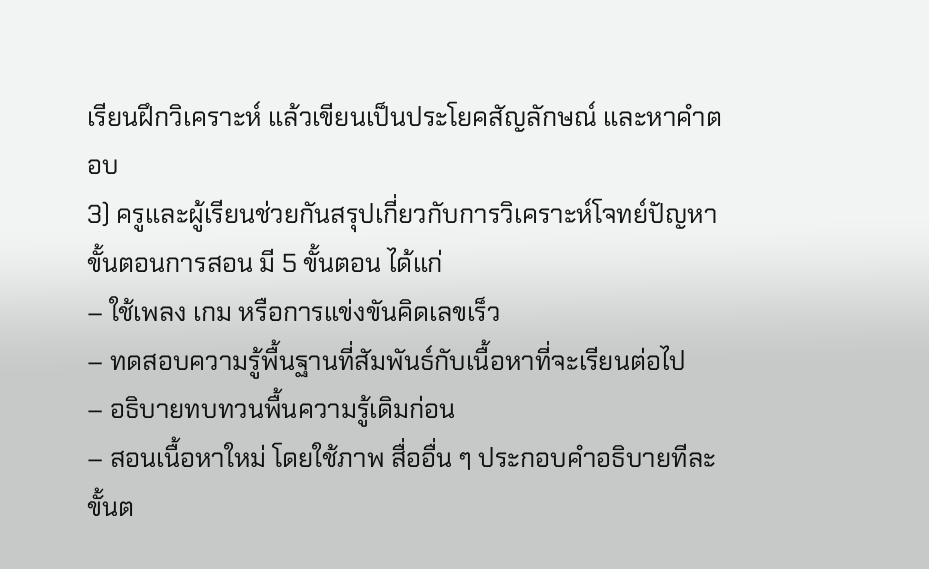เรียนฝึกวิเคราะห์ แล้วเขียนเป็นประโยคสัญลักษณ์ และหาคำตอบ
3) ครูและผู้เรียนช่วยกันสรุปเกี่ยวกับการวิเคราะห์โจทย์ปัญหา
ขั้นตอนการสอน มี 5 ขั้นตอน ได้แก่
– ใช้เพลง เกม หรือการแข่งขันคิดเลขเร็ว
– ทดสอบความรู้พื้นฐานที่สัมพันธ์กับเนื้อหาที่จะเรียนต่อไป
– อธิบายทบทวนพื้นความรู้เดิมก่อน
– สอนเนื้อหาใหม่ โดยใช้ภาพ สื่ออื่น ๆ ประกอบคำอธิบายทีละขั้นต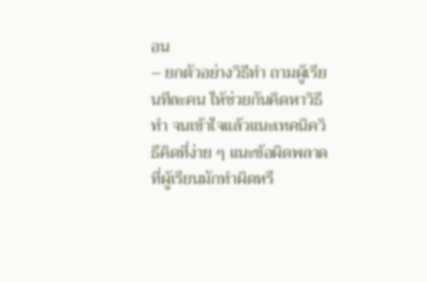อน
– ยกตัวอย่างวิธีทำ ถามผู้เรียนทีละคน ให้ช่วยกันคิดหาวิธีทำ จนเข้าใจแล้วแนะเทคนิควิธีคิดที่ง่าย ๆ แนะข้อผิดพลาดที่ผู้เรียนมักทำผิดหรื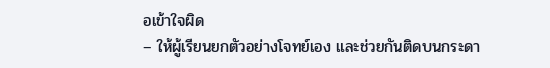อเข้าใจผิด
– ให้ผู้เรียนยกตัวอย่างโจทย์เอง และช่วยกันติดบนกระดา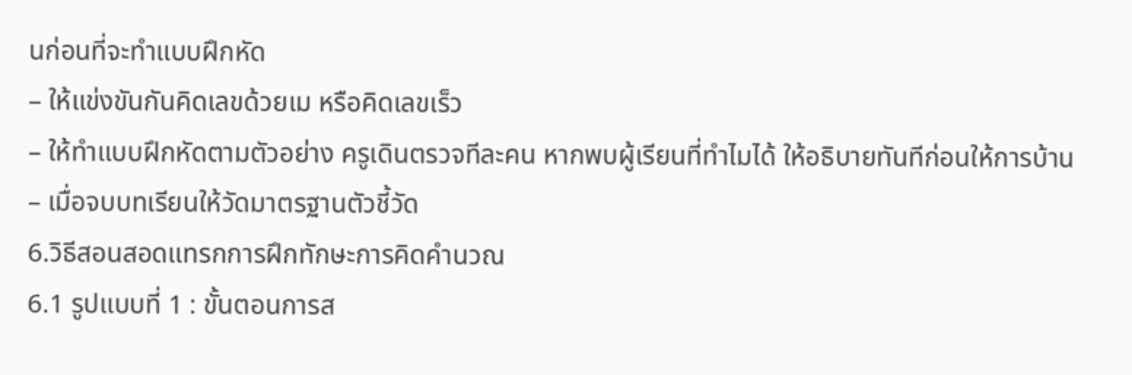นก่อนที่จะทำแบบฝึกหัด
– ให้แข่งขันกันคิดเลขด้วยเม หรือคิดเลขเร็ว
– ให้ทำแบบฝึกหัดตามตัวอย่าง ครูเดินตรวจทีละคน หากพบผู้เรียนที่ทำไมได้ ให้อธิบายทันทีก่อนให้การบ้าน
– เมื่อจบบทเรียนให้วัดมาตรฐานตัวชี้วัด
6.วิธีสอนสอดแทรกการฝึกทักษะการคิดคำนวณ
6.1 รูปแบบที่ 1 : ขั้นตอนการส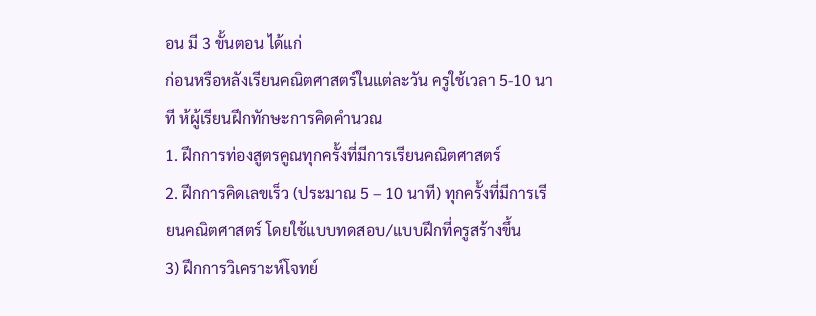อน มี 3 ขั้นตอน ได้แก่
ก่อนหรือหลังเรียนคณิตศาสตร์ในแต่ละวัน ครูใช้เวลา 5-10 นาที ห้ผู้เรียนฝึกทักษะการคิดคำนวณ
1. ฝึกการท่องสูตรคูณทุกครั้งที่มีการเรียนคณิตศาสตร์
2. ฝึกการคิดเลขเร็ว (ประมาณ 5 – 10 นาที) ทุกครั้งที่มีการเรียนคณิตศาสตร์ โดยใช้แบบทดสอบ/แบบฝึกที่ครูสร้างขึ้น
3) ฝึกการวิเคราะห์โจทย์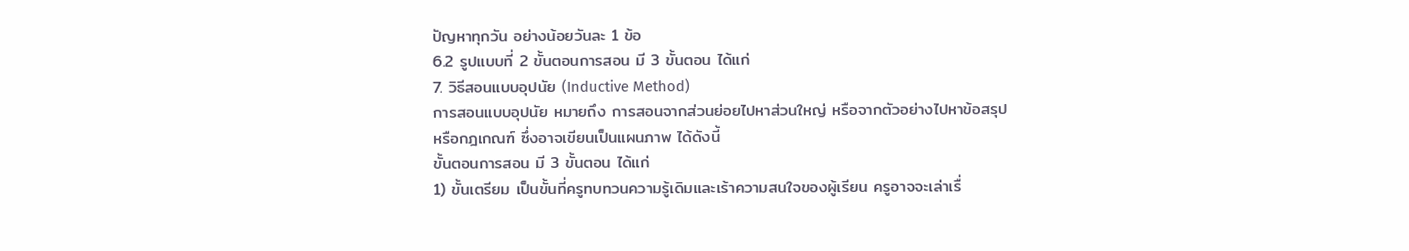ปัญหาทุกวัน อย่างน้อยวันละ 1 ข้อ
6.2 รูปแบบที่ 2 ขั้นตอนการสอน มี 3 ขั้นตอน ได้แก่
7. วิธีสอนแบบอุปนัย (Inductive Method)
การสอนแบบอุปนัย หมายถึง การสอนจากส่วนย่อยไปหาส่วนใหญ่ หรือจากตัวอย่างไปหาข้อสรุป
หรือกฎเกณฑ์ ซึ่งอาจเขียนเป็นแผนภาพ ได้ดังนี้
ขั้นตอนการสอน มี 3 ขั้นตอน ได้แก่
1) ขั้นเตรียม เป็นขั้นที่ครูทบทวนความรู้เดิมและเร้าความสนใจของผู้เรียน ครูอาจจะเล่าเรื่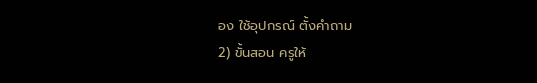อง ใช้อุปกรณ์ ตั้งคำถาม
2) ขั้นสอน ครูให้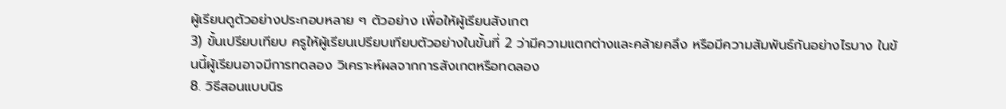ผู้เรียนดูตัวอย่างประกอบหลาย ๆ ตัวอย่าง เพื่อให้ผู้เรียนสังเกต
3) ขั้นเปรียบเทียบ ครูให้ผู้เรียนเปรียบเทียบตัวอย่างในขั้นที่ 2 ว่ามีความแตกต่างและคล้ายคลึง หรือมีความสัมพันธ์กันอย่างไรบาง ในข้นนี้ผู้เรียนอาจมีการทดลอง วิเคราะห์ผลจากการสังเกตหรือทดลอง
8. วิธีสอนแบบนิร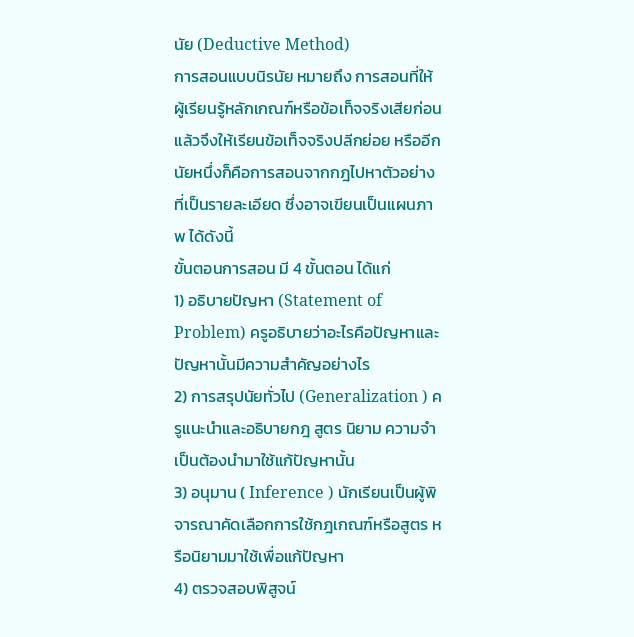นัย (Deductive Method)
การสอนแบบนิรนัย หมายถึง การสอนที่ให้ผู้เรียนรู้หลักเกณฑ์หรือข้อเท็จจริงเสียก่อน แล้วจึงให้เรียนข้อเท็จจริงปลีกย่อย หรืออีกนัยหนึ่งก็คือการสอนจากกฎไปหาตัวอย่างที่เป็นรายละเอียด ซึ่งอาจเขียนเป็นแผนภาพ ได้ดังนี้
ขั้นตอนการสอน มี 4 ขั้นตอน ได้แก่
1) อธิบายปัญหา (Statement of Problem) ครูอธิบายว่าอะไรคือปัญหาและปัญหานั้นมีความสำคัญอย่างไร
2) การสรุปนัยทั่วไป (Generalization ) ครูแนะนำและอธิบายกฎ สูตร นิยาม ความจำเป็นต้องนำมาใช้แก้ปัญหานั้น
3) อนุมาน ( Inference ) นักเรียนเป็นผู้พิจารณาคัดเลือกการใช้กฎเกณฑ์หรือสูตร หรือนิยามมาใช้เพื่อแก้ปัญหา
4) ตรวจสอบพิสูจน์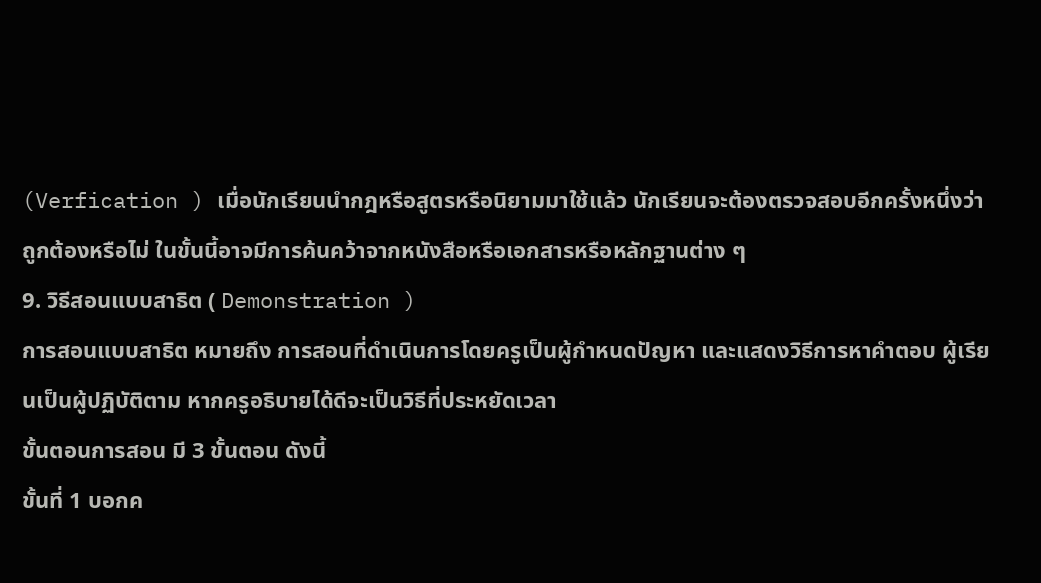(Verfication ) เมื่อนักเรียนนำกฎหรือสูตรหรือนิยามมาใช้แล้ว นักเรียนจะต้องตรวจสอบอีกครั้งหนึ่งว่าถูกต้องหรือไม่ ในขั้นนี้อาจมีการค้นคว้าจากหนังสือหรือเอกสารหรือหลักฐานต่าง ๆ
9. วิธีสอนแบบสาธิต ( Demonstration )
การสอนแบบสาธิต หมายถึง การสอนที่ดำเนินการโดยครูเป็นผู้กำหนดปัญหา และแสดงวิธีการหาคำตอบ ผู้เรียนเป็นผู้ปฏิบัติตาม หากครูอธิบายได้ดีจะเป็นวิธีที่ประหยัดเวลา
ขั้นตอนการสอน มี 3 ขั้นตอน ดังนี้
ขั้นที่ 1 บอกค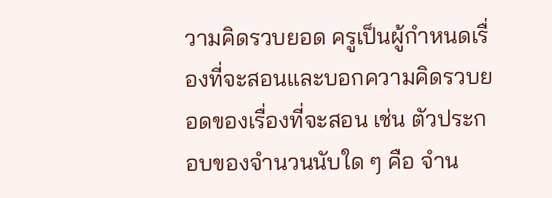วามคิดรวบยอด ครูเป็นผู้กำหนดเรื่องที่จะสอนและบอกความคิดรวบยอดของเรื่องที่จะสอน เช่น ตัวประกอบของจำนวนนับใด ๆ คือ จำน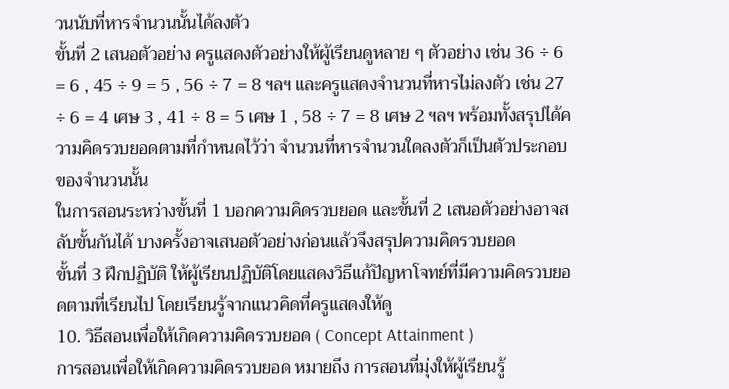วนนับที่หารจำนวนนั้นได้ลงตัว
ขั้นที่ 2 เสนอตัวอย่าง ครูแสดงตัวอย่างให้ผู้เรียนดูหลาย ๆ ตัวอย่าง เช่น 36 ÷ 6 = 6 , 45 ÷ 9 = 5 , 56 ÷ 7 = 8 ฯลฯ และครูแสดงจำนวนที่หารไม่ลงตัว เช่น 27 ÷ 6 = 4 เศษ 3 , 41 ÷ 8 = 5 เศษ 1 , 58 ÷ 7 = 8 เศษ 2 ฯลฯ พร้อมทั้งสรุปได้ความคิดรวบยอดตามที่กำหนดไว้ว่า จำนวนที่หารจำนวนใดลงตัวก็เป็นตัวประกอบของจำนวนนั้น
ในการสอนระหว่างขั้นที่ 1 บอกความคิดรวบยอด และขั้นที่ 2 เสนอตัวอย่างอาจสลับขั้นกันได้ บางครั้งอาจเสนอตัวอย่างก่อนแล้วจึงสรุปความคิดรวบยอด
ขั้นที่ 3 ฝึกปฏิบัติ ให้ผู้เรียนปฏิบัติโดยแสดงวิธีแก้ปัญหาโจทย์ที่มีความคิดรวบยอดตามที่เรียนไป โดยเรียนรู้จากแนวคิดที่ครูแสดงให้ดู
10. วิธีสอนเพื่อให้เกิดความคิดรวบยอด ( Concept Attainment )
การสอนเพื่อให้เกิดความคิดรวบยอด หมายถึง การสอนที่มุ่งให้ผู้เรียนรู้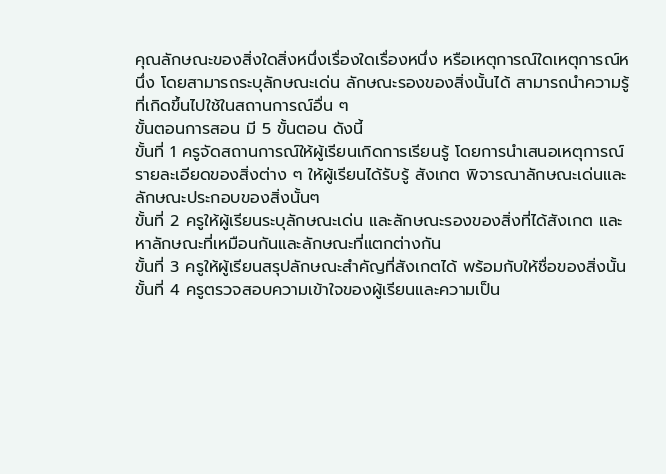คุณลักษณะของสิ่งใดสิ่งหนึ่งเรื่องใดเรื่องหนึ่ง หรือเหตุการณ์ใดเหตุการณ์หนึ่ง โดยสามารถระบุลักษณะเด่น ลักษณะรองของสิ่งนั้นได้ สามารถนำความรู้ที่เกิดขึ้นไปใช้ในสถานการณ์อื่น ๆ
ขั้นตอนการสอน มี 5 ขั้นตอน ดังนี้
ขั้นที่ 1 ครูจัดสถานการณ์ให้ผู้เรียนเกิดการเรียนรู้ โดยการนำเสนอเหตุการณ์รายละเอียดของสิ่งต่าง ๆ ให้ผู้เรียนได้รับรู้ สังเกต พิจารณาลักษณะเด่นและลักษณะประกอบของสิ่งนั้นๆ
ขั้นที่ 2 ครูให้ผู้เรียนระบุลักษณะเด่น และลักษณะรองของสิ่งที่ได้สังเกต และหาลักษณะที่เหมือนกันและลักษณะที่แตกต่างกัน
ขั้นที่ 3 ครูให้ผู้เรียนสรุปลักษณะสำคัญที่สังเกตได้ พร้อมกับให้ชื่อของสิ่งนั้น
ขั้นที่ 4 ครูตรวจสอบความเข้าใจของผู้เรียนและความเป็น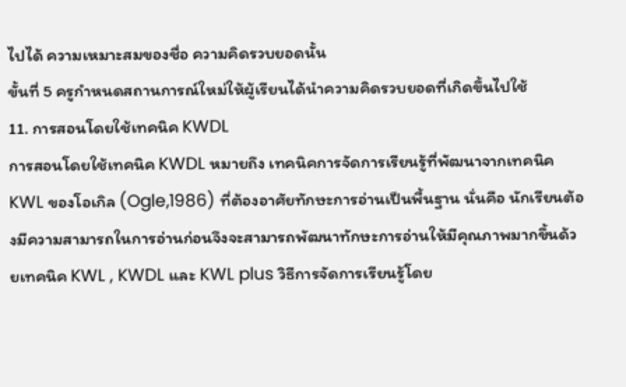ไปได้ ความเหมาะสมของชื่อ ความคิดรวบยอดนั้น
ขั้นที่ 5 ครูกำหนดสถานการณ์ใหม่ให้ผู้เรียนได้นำความคิดรวบยอดที่เกิดขึ้นไปใช้
11. การสอนโดยใช้เทคนิค KWDL
การสอนโดยใช้เทคนิค KWDL หมายถึง เทคนิคการจัดการเรียนรู้ที่พัฒนาจากเทคนิค KWL ของโอเกิล (Ogle,1986) ที่ต้องอาศัยทักษะการอ่านเป็นพื้นฐาน นั่นคือ นักเรียนต้องมีความสามารถในการอ่านก่อนจึงจะสามารถพัฒนาทักษะการอ่านให้มีคุณภาพมากขึ้นด้วยเทคนิค KWL , KWDL และ KWL plus วิธีการจัดการเรียนรู้โดย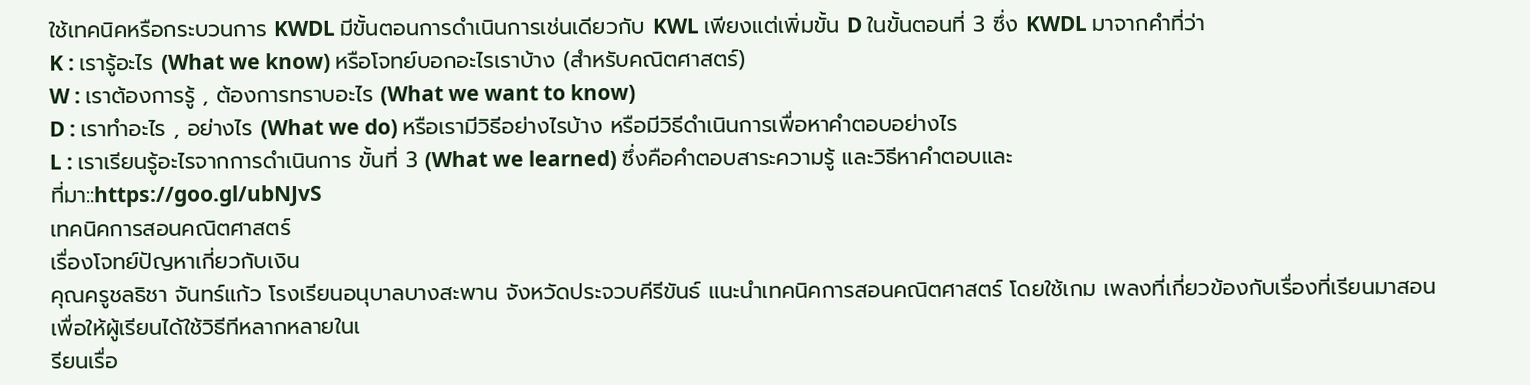ใช้เทคนิคหรือกระบวนการ KWDL มีขั้นตอนการดำเนินการเช่นเดียวกับ KWL เพียงแต่เพิ่มขั้น D ในขั้นตอนที่ 3 ซึ่ง KWDL มาจากคำที่ว่า
K : เรารู้อะไร (What we know) หรือโจทย์บอกอะไรเราบ้าง (สำหรับคณิตศาสตร์)
W : เราต้องการรู้ , ต้องการทราบอะไร (What we want to know)
D : เราทำอะไร , อย่างไร (What we do) หรือเรามีวิธีอย่างไรบ้าง หรือมีวิธีดำเนินการเพื่อหาคำตอบอย่างไร
L : เราเรียนรู้อะไรจากการดำเนินการ ขั้นที่ 3 (What we learned) ซึ่งคือคำตอบสาระความรู้ และวิธีหาคำตอบและ
ที่มา::https://goo.gl/ubNJvS
เทคนิคการสอนคณิตศาสตร์
เรื่องโจทย์ปัญหาเกี่ยวกับเงิน
คุณครูชลธิชา จันทร์แก้ว โรงเรียนอนุบาลบางสะพาน จังหวัดประจวบคีรีขันธ์ แนะนำเทคนิคการสอนคณิตศาสตร์ โดยใช้เกม เพลงที่เกี่ยวข้องกับเรื่องที่เรียนมาสอน เพื่อให้ผู้เรียนได้ใช้วิธีทีหลากหลายในเ
รียนเรื่อ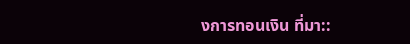งการทอนเงิน ที่มา::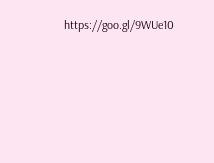https://goo.gl/9WUe10